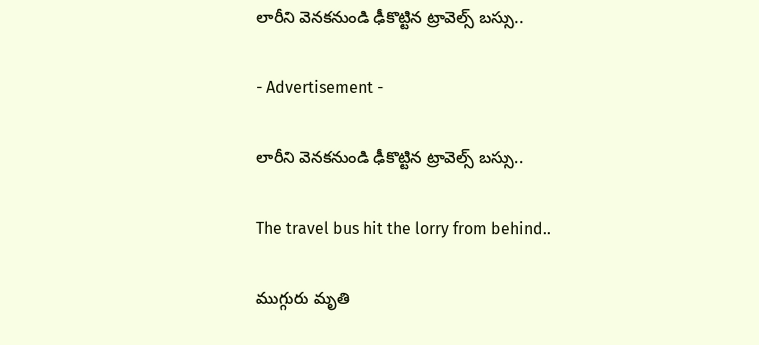లారీని వెనకనుండి ఢీకొట్టిన ట్రావెల్స్ బస్సు..

- Advertisement -

లారీని వెనకనుండి ఢీకొట్టిన ట్రావెల్స్ బస్సు..

The travel bus hit the lorry from behind..

ముగ్గురు మృతి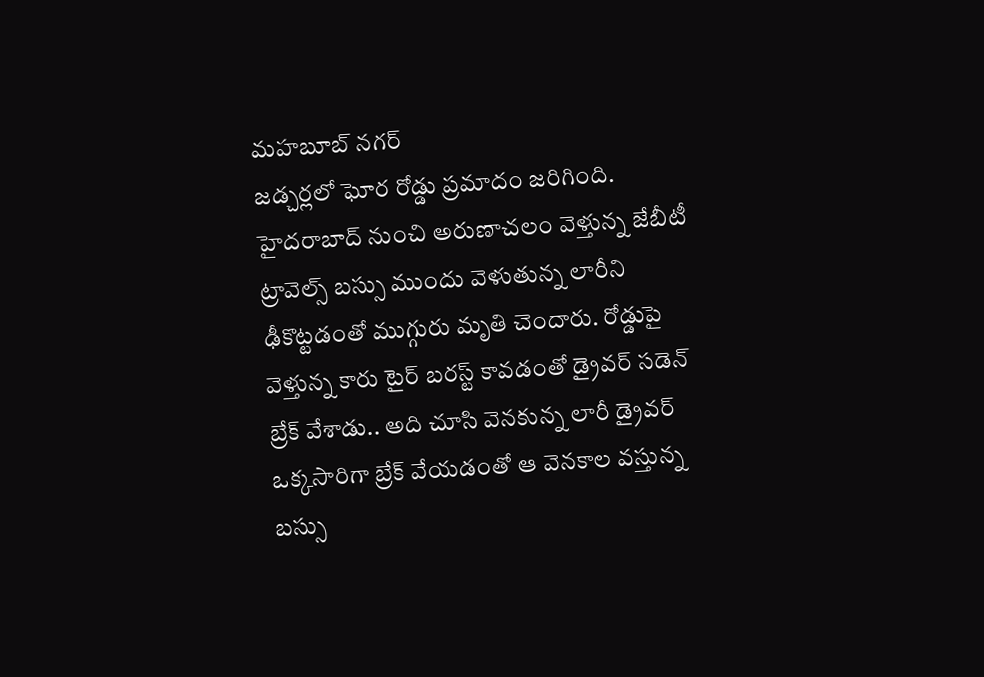మహబూబ్ నగర్
జడ్చర్లలో ఘోర రోడ్డు ప్రమాదం జరిగింది. హైదరాబాద్ నుంచి అరుణాచలం వెళ్తున్న జేబీటీ ట్రావెల్స్ బస్సు ముందు వెళుతున్న లారీని ఢీకొట్టడంతో ముగ్గురు మృతి చెందారు. రోడ్డుపై వెళ్తున్న కారు టైర్ బరస్ట్ కావడంతో డ్రైవర్ సడెన్ బ్రేక్ వేశాడు.. అది చూసి వెనకున్న లారీ డ్రైవర్ ఒక్కసారిగా బ్రేక్ వేయడంతో ఆ వెనకాల వస్తున్న బస్సు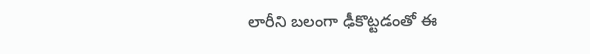లారీని బలంగా ఢీకొట్టడంతో ఈ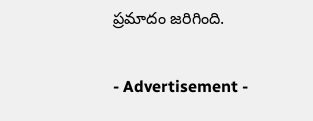ప్రమాదం జరిగింది.

- Advertisement -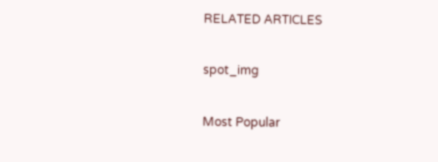RELATED ARTICLES

spot_img

Most Popular